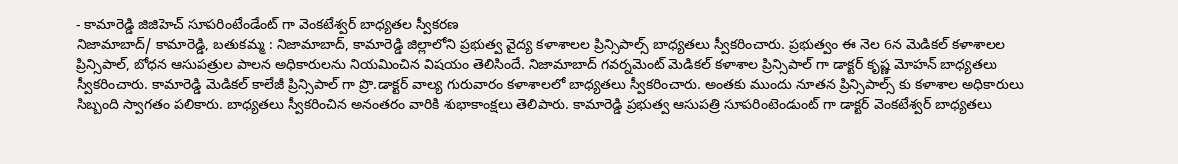- కామారెడ్డి జిజిహెచ్ సూపరింటేండేంట్ గా వెంకటేశ్వర్ బాధ్యతల స్వీకరణ
నిజామాబాద్/ కామారెడ్డి, బతుకమ్మ : నిజామాబాద్, కామారెడ్డి జిల్లాలోని ప్రభుత్వ వైద్య కళాశాలల ప్రిన్సిపాల్స్ బాధ్యతలు స్వీకరించారు. ప్రభుత్వం ఈ నెల 6న మెడికల్ కళాశాలల ప్రిన్సిపాల్, బోధన ఆసుపత్రుల పాలన అధికారులను నియమించిన విషయం తెలిసిందే. నిజామాబాద్ గవర్నమెంట్ మెడికల్ కళాశాల ప్రిన్సిపాల్ గా డాక్టర్ కృష్ణ మోహన్ బాధ్యతలు స్వీకరించారు. కామారెడ్డి మెడికల్ కాలేజీ ప్రిన్సిపాల్ గా ప్రొ.డాక్టర్ వాల్య గురువారం కళాశాలలో బాధ్యతలు స్వీకరించారు. అంతకు ముందు నూతన ప్రిన్సిపాల్స్ కు కళాశాల అధికారులు సిబ్బంది స్వాగతం పలికారు. బాధ్యతలు స్వీకరించిన అనంతరం వారికి శుభాకాంక్షలు తెలిపారు. కామారెడ్డి ప్రభుత్వ ఆసుపత్రి సూపరింటెండుంట్ గా డాక్టర్ వెంకటేశ్వర్ బాధ్యతలు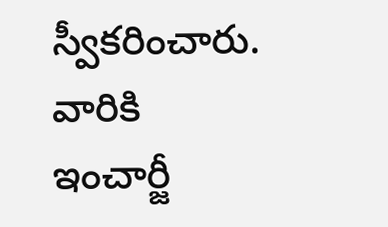స్వీకరించారు. వారికి ఇంచార్జీ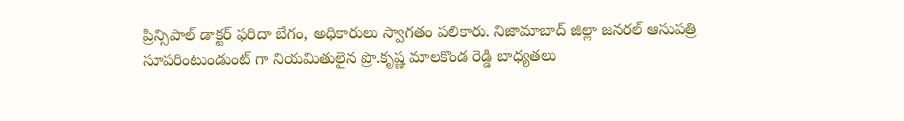ప్రిన్సిపాల్ డాక్టర్ ఫరిదా బేగం, అధికారులు స్వాగతం పలికారు. నిజామాబాద్ జిల్లా జనరల్ ఆసుపత్రి సూపరింటుండుంట్ గా నియమితులైన ప్రొ.కృష్ణ మాలకొండ రెడ్డి బాధ్యతలు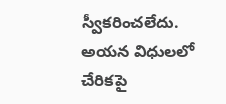స్వీకరించలేదు. అయన విధులలో చేరికపై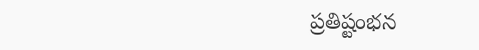ప్రతిష్టంభన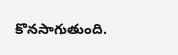కొనసాగుతుంది.